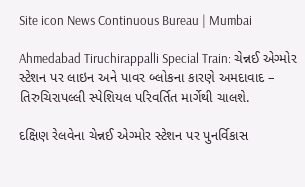Site icon News Continuous Bureau | Mumbai

Ahmedabad Tiruchirappalli Special Train: ચેન્નઈ એગ્મોર સ્ટેશન પર લાઇન અને પાવર બ્લોકના કારણે અમદાવાદ – તિરુચિરાપલ્લી સ્પેશિયલ પરિવર્તિત માર્ગેથી ચાલશે.

દક્ષિણ રેલવેના ચેન્નઈ એગ્મોર સ્ટેશન પર પુનર્વિકાસ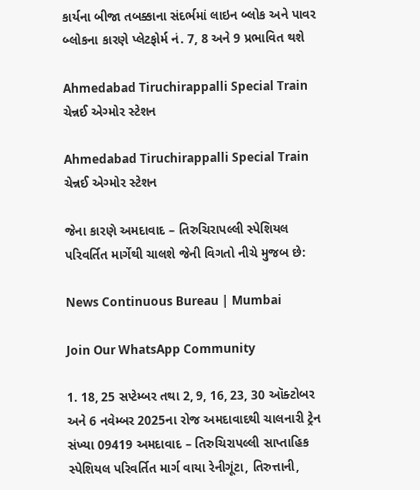કાર્યના બીજા તબક્કાના સંદર્ભમાં લાઇન બ્લોક અને પાવર બ્લોકના કારણે પ્લેટફોર્મ નં. 7, 8 અને 9 પ્રભાવિત થશે

Ahmedabad Tiruchirappalli Special Train ચેન્નઈ એગ્મોર સ્ટેશન

Ahmedabad Tiruchirappalli Special Train ચેન્નઈ એગ્મોર સ્ટેશન

જેના કારણે અમદાવાદ – તિરુચિરાપલ્લી સ્પેશિયલ પરિવર્તિત માર્ગેથી ચાલશે જેની વિગતો નીચે મુજબ છે:

News Continuous Bureau | Mumbai

Join Our WhatsApp Community

1. 18, 25 સપ્ટેમ્બર તથા 2, 9, 16, 23, 30 ઑક્ટોબર અને 6 નવેમ્બર 2025ના રોજ અમદાવાદથી ચાલનારી ટ્રેન સંખ્યા 09419 અમદાવાદ – તિરુચિરાપલ્લી સાપ્તાહિક સ્પેશિયલ પરિવર્તિત માર્ગ વાયા રેનીગૂંટા, તિરુત્તાની,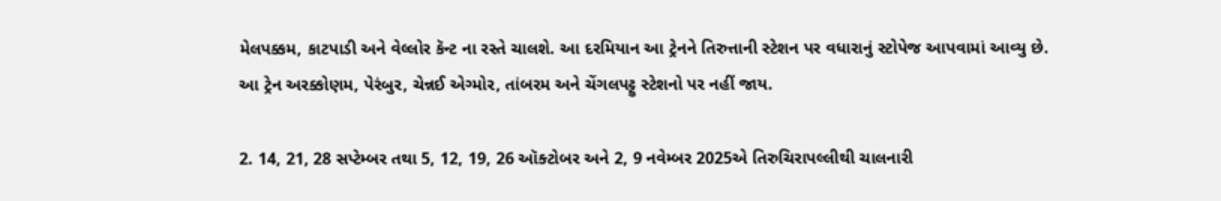મેલપક્કમ, કાટપાડી અને વેલ્લોર કૅન્ટ ના રસ્તે ચાલશે. આ દરમિયાન આ ટ્રેનને તિરુત્તાની સ્ટેશન પર વધારાનું સ્ટોપેજ આપવામાં આવ્યુ છે.
આ ટ્રેન અરક્કોણમ, પેરંબુર, ચેન્નઈ એગ્મોર, તાંબરમ અને ચેંગલપટ્ટુ સ્ટેશનો પર નહીં જાય.

2. 14, 21, 28 સપ્ટેમ્બર તથા 5, 12, 19, 26 ઑક્ટોબર અને 2, 9 નવેમ્બર 2025એ તિરુચિરાપલ્લીથી ચાલનારી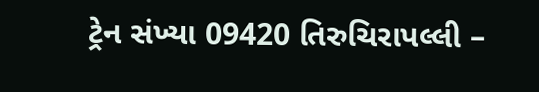ટ્રેન સંખ્યા 09420 તિરુચિરાપલ્લી –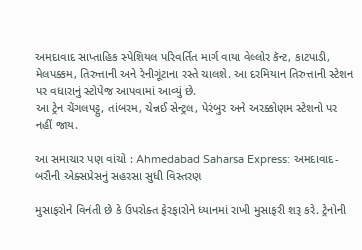અમદાવાદ સાપ્તાહિક સ્પેશિયલ પરિવર્તિત માર્ગ વાયા વેલ્લોર કૅન્ટ, કાટપાડી, મેલપક્કમ, તિરુત્તાની અને રેનીગૂંટાના રસ્તે ચાલશે. આ દરમિયાન તિરુત્તાની સ્ટેશન પર વધારાનું સ્ટોપેજ આપવામાં આવ્યું છે.
આ ટ્રેન ચેંગલપટ્ટુ, તાંબરમ, ચેન્નઈ સેન્ટ્રલ, પેરંબુર અને અરક્કોણમ સ્ટેશનો પર નહીં જાય.

આ સમાચાર પણ વાંચો : Ahmedabad Saharsa Express: અમદાવાદ-બરૌની એક્સપ્રેસનું સહરસા સુધી વિસ્તરણ

મુસાફરોને વિનંતી છે કે ઉપરોક્ત ફેરફારોને ધ્યાનમાં રાખી મુસાફરી શરૂ કરે. ટ્રેનોની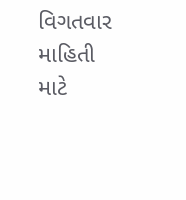વિગતવાર માહિતી માટે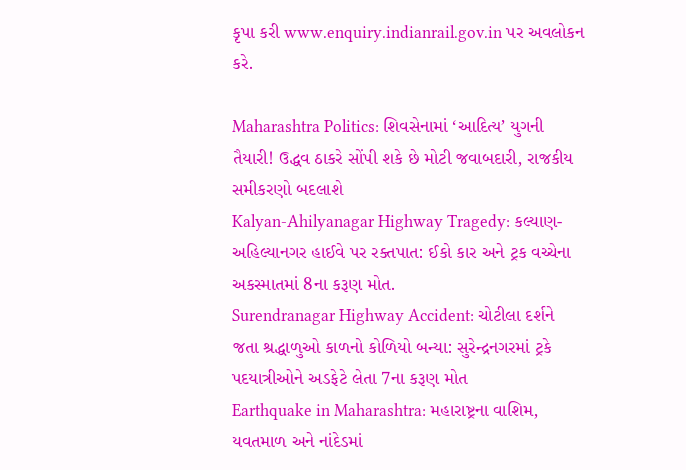કૃપા કરી www.enquiry.indianrail.gov.in પર અવલોકન કરે.

Maharashtra Politics: શિવસેનામાં ‘આદિત્ય’ યુગની તૈયારી! ઉદ્ધવ ઠાકરે સોંપી શકે છે મોટી જવાબદારી, રાજકીય સમીકરણો બદલાશે
Kalyan-Ahilyanagar Highway Tragedy: કલ્યાણ-અહિલ્યાનગર હાઈવે પર રક્તપાત: ઈકો કાર અને ટ્રક વચ્ચેના અકસ્માતમાં 8ના કરૂણ મોત.
Surendranagar Highway Accident: ચોટીલા દર્શને જતા શ્રદ્ધાળુઓ કાળનો કોળિયો બન્યા: સુરેન્દ્રનગરમાં ટ્રકે પદયાત્રીઓને અડફેટે લેતા 7ના કરૂણ મોત
Earthquake in Maharashtra: મહારાષ્ટ્રના વાશિમ, યવતમાળ અને નાંદેડમાં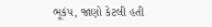ભૂકંપ, જાણો કેટલી હતી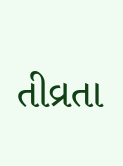તીવ્રતા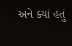અને ક્યાં હતું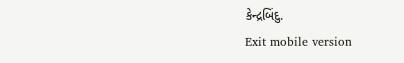કેન્દ્રબિંદુ.
Exit mobile version